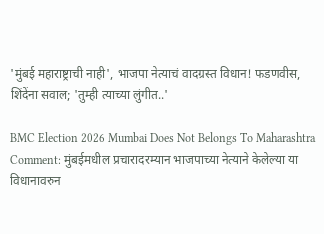'मुंबई महाराष्ट्राची नाही', भाजपा नेत्याचं वादग्रस्त विधान! फडणवीस, शिंदेंना सवाल; 'तुम्ही त्याच्या लुंगीत..'

BMC Election 2026 Mumbai Does Not Belongs To Maharashtra Comment: मुंबईमधील प्रचारादरम्यान भाजपाच्या नेत्याने केलेल्या या विधानावरुन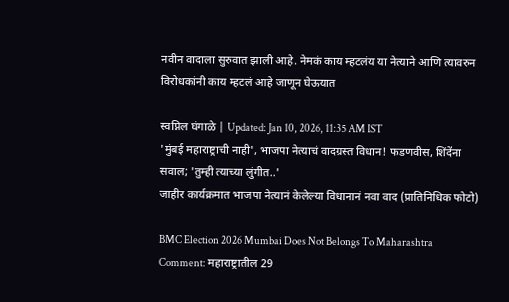नवीन वादाला सुरुवात झाली आहे. नेमकं काय म्हटलंय या नेत्याने आणि त्यावरुन विरोधकांनी काय म्हटलं आहे जाणून घेऊयात

स्वप्निल घंगाळे | Updated: Jan 10, 2026, 11:35 AM IST
'मुंबई महाराष्ट्राची नाही', भाजपा नेत्याचं वादग्रस्त विधान! फडणवीस, शिंदेंना सवाल; 'तुम्ही त्याच्या लुंगीत..'
जाहीर कार्यक्रमात भाजपा नेत्यानं केलेल्या विधानानं नवा वाद (प्रातिनिधिक फोटो)

BMC Election 2026 Mumbai Does Not Belongs To Maharashtra Comment: महाराष्ट्रातील 29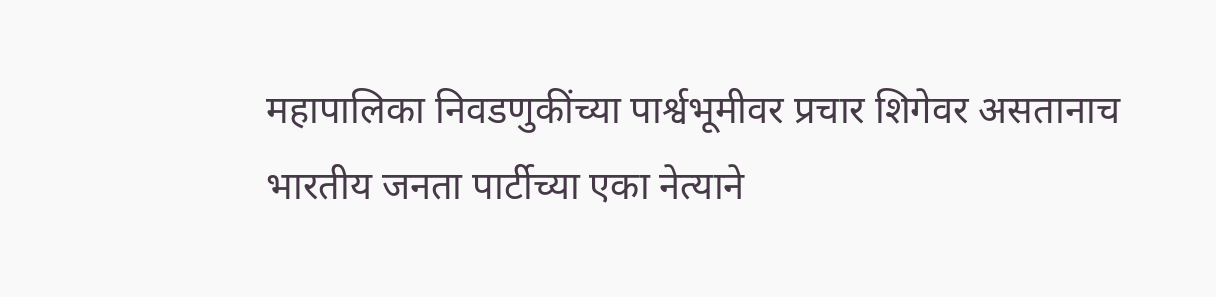महापालिका निवडणुकींच्या पार्श्वभूमीवर प्रचार शिगेवर असतानाच भारतीय जनता पार्टीच्या एका नेत्याने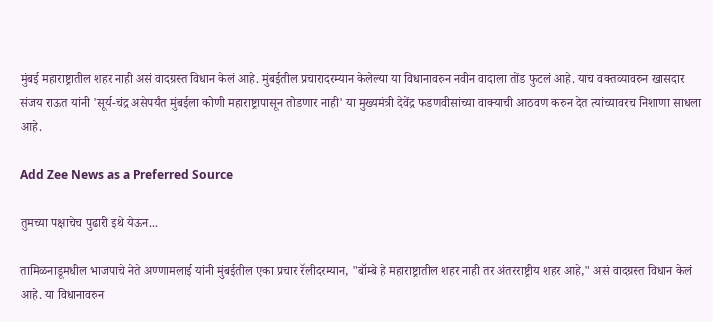मुंबई महाराष्ट्रातील शहर नाही असं वादग्रस्त विधान केलं आहे. मुंबईतील प्रचारादरम्यान केलेल्या या विधानावरुन नवीन वादाला तोंड फुटलं आहे. याच वक्तव्यावरुन खासदार संजय राऊत यांनी 'सूर्य-चंद्र असेपर्यंत मुंबईला कोणी महाराष्ट्रापासून तोडणार नाही' या मुख्यमंत्री देवेंद्र फडणवीसांच्या वाक्याची आठवण करुन देत त्यांच्यावरच निशाणा साधला आहे.

Add Zee News as a Preferred Source

तुमच्या पक्षाचेच पुढारी इथे येऊन...

तामिळनाडूमधील भाजपाचे नेते अण्णामलाई यांनी मुंबईतील एका प्रचार रॅलीदरम्यान, "बॉम्बे हे महाराष्ट्रातील शहर नाही तर अंतरराष्ट्रीय शहर आहे," असं वादग्रस्त विधान केलं आहे. या विधानावरुन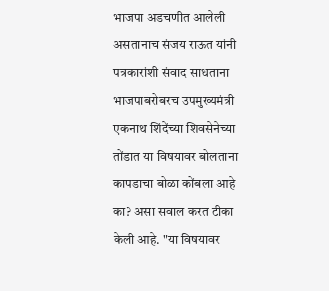भाजपा अडचणीत आलेली असतानाच संजय राऊत यांनी पत्रकारांशी संवाद साधताना भाजपाबरोबरच उपमुख्यमंत्री एकनाथ शिंदेंच्या शिवसेनेच्या तोंडात या विषयावर बोलताना कापडाचा बोळा कोंबला आहे का? असा सवाल करत टीका केली आहे. "या विषयावर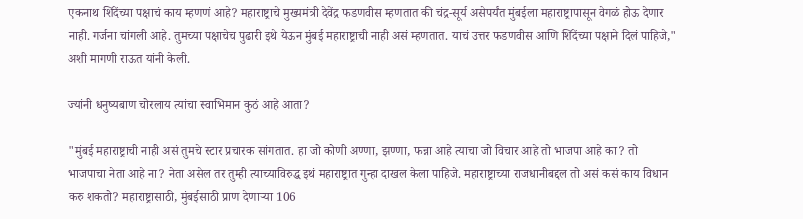एकनाथ शिंदेंच्या पक्षाचं काय म्हणणं आहे? महाराष्ट्राचे मुख्यमंत्री देवेंद्र फडणवीस म्हणतात की चंद्र-सूर्य असेपर्यंत मुंबईला महाराष्ट्रापासून वेगळं होऊ देणार नाही. गर्जना चांगली आहे. तुमच्या पक्षाचेच पुढारी इथे येऊन मुंबई महाराष्ट्राची नाही असं म्हणतात. याचं उत्तर फडणवीस आणि शिंदेंच्या पक्षाने दिलं पाहिजे," अशी मागणी राऊत यांनी केली.

ज्यांनी धनुष्यबाण चोरलाय त्यांचा स्वाभिमान कुठं आहे आता?

"मुंबई महाराष्ट्राची नाही असं तुमचे स्टार प्रचारक सांगतात. हा जो कोणी अण्णा, झण्णा, फन्ना आहे त्याचा जो विचार आहे तो भाजपा आहे का? तो भाजपाचा नेता आहे ना? नेता असेल तर तुम्ही त्याच्याविरुद्ध इथं महाराष्ट्रात गुन्हा दाखल केला पाहिजे. महाराष्ट्राच्या राजधानीबद्दल तो असं कसं काय विधान करु शकतो? महाराष्ट्रासाठी, मुंबईसाठी प्राण देणाऱ्या 106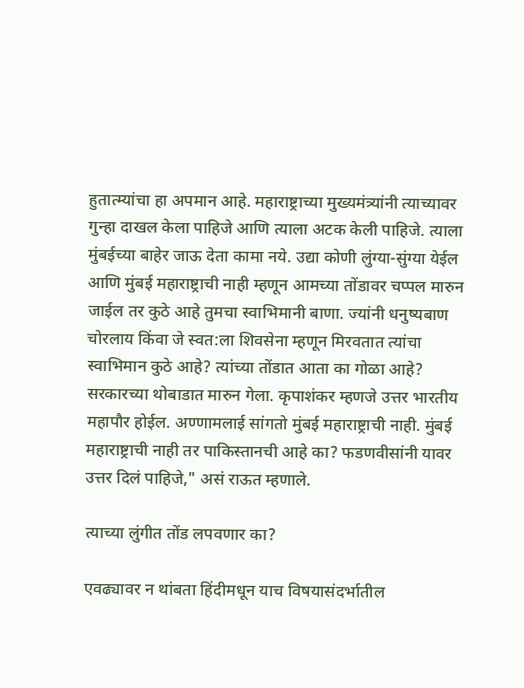हुतात्म्यांचा हा अपमान आहे. महाराष्ट्राच्या मुख्यमंत्र्‍यांनी त्याच्यावर गुन्हा दाखल केला पाहिजे आणि त्याला अटक केली पाहिजे. त्याला मुंबईच्या बाहेर जाऊ देता कामा नये. उद्या कोणी लुंग्या-सुंग्या येईल आणि मुंबई महाराष्ट्राची नाही म्हणून आमच्या तोंडावर चप्पल मारुन जाईल तर कुठे आहे तुमचा स्वाभिमानी बाणा. ज्यांनी धनुष्यबाण चोरलाय किंवा जे स्वत:ला शिवसेना म्हणून मिरवतात त्यांचा स्वाभिमान कुठे आहे? त्यांच्या तोंडात आता का गोळा आहे? सरकारच्या थोबाडात मारुन गेला. कृपाशंकर म्हणजे उत्तर भारतीय महापौर होईल. अण्णामलाई सांगतो मुंबई महाराष्ट्राची नाही. मुंबई महाराष्ट्राची नाही तर पाकिस्तानची आहे का? फडणवीसांनी यावर उत्तर दिलं पाहिजे," असं राऊत म्हणाले.

त्याच्या लुंगीत तोंड लपवणार का?

एवढ्यावर न थांबता हिंदीमधून याच विषयासंदर्भातील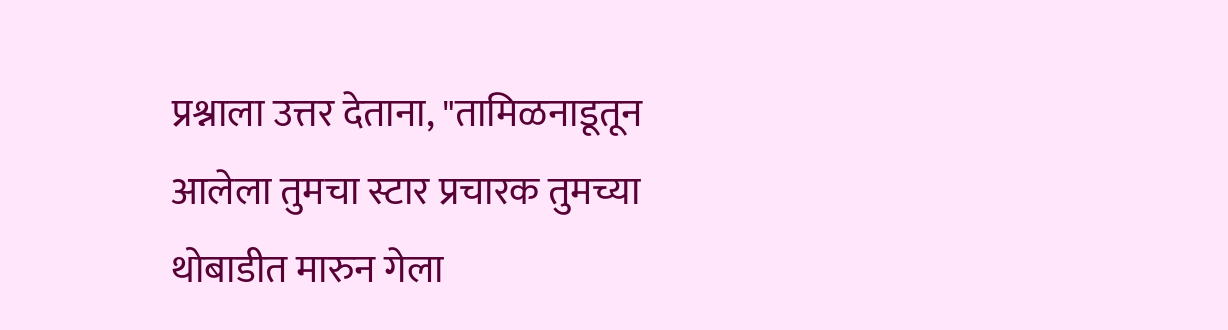प्रश्नाला उत्तर देताना, "तामिळनाडूतून आलेला तुमचा स्टार प्रचारक तुमच्या थोबाडीत मारुन गेला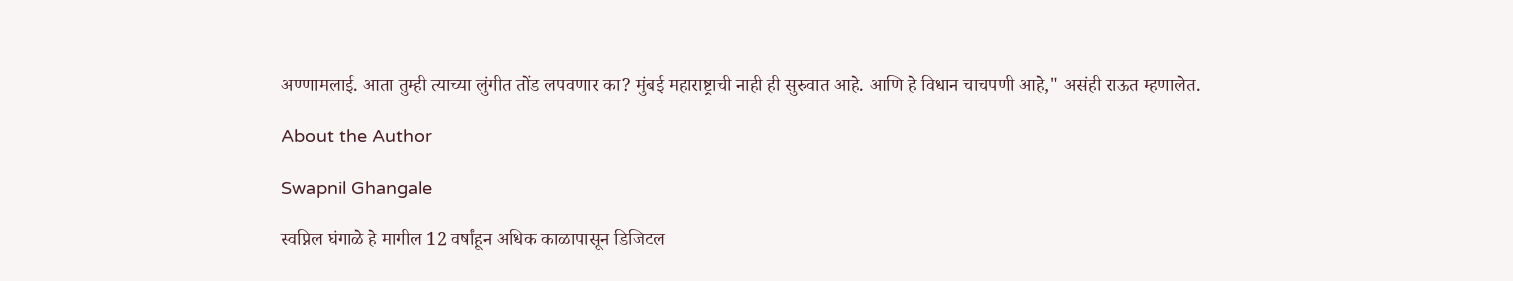अण्णामलाई. आता तुम्ही त्याच्या लुंगीत तोंड लपवणार का? मुंबई महाराष्ट्राची नाही ही सुरुवात आहे. आणि हे विधान चाचपणी आहे," असंही राऊत म्हणालेत.

About the Author

Swapnil Ghangale

स्वप्निल घंगाळे हे मागील 12 वर्षांहून अधिक काळापासून डिजिटल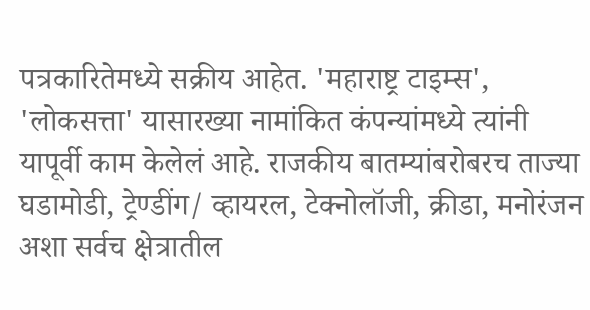पत्रकारितेमध्ये सक्रीय आहेत. 'महाराष्ट्र टाइम्स', 'लोकसत्ता' यासारख्या नामांकित कंपन्यांमध्ये त्यांनी यापूर्वी काम केलेलं आहे. राजकीय बातम्यांबरोबरच ताज्या घडामोडी, ट्रेण्डींग/ व्हायरल, टेक्नोलॉजी, क्रीडा, मनोरंजन अशा सर्वच क्षेत्रातील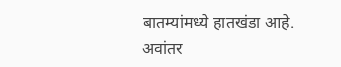बातम्यांमध्ये हातखंडा आहे. अवांतर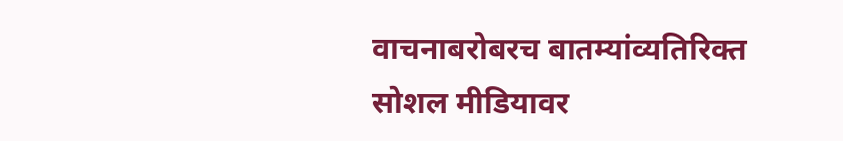वाचनाबरोबरच बातम्यांव्यतिरिक्त सोशल मीडियावर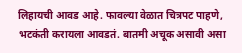लिहायची आवड आहे. फावल्या वेळात चित्रपट पाहणे, भटकंती करायला आवडतं. बातमी अचूक असावी असा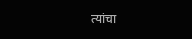त्यांचा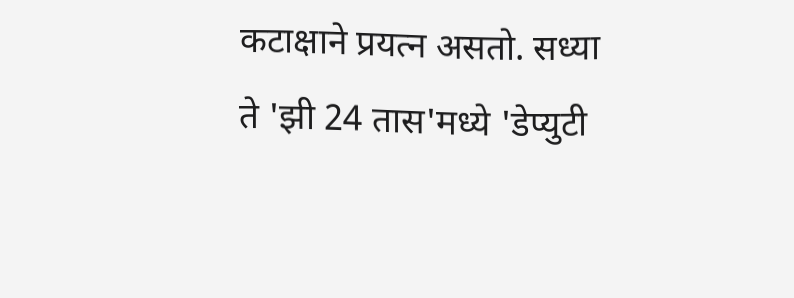कटाक्षाने प्रयत्न असतो. सध्या ते 'झी 24 तास'मध्ये 'डेप्युटी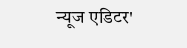न्यूज एडिटर'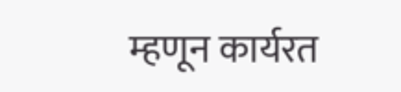म्हणून कार्यरत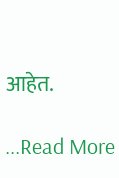आहेत.

...Read More